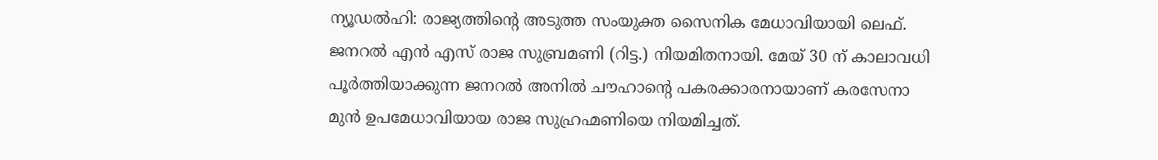ന്യൂഡൽഹി: രാജ്യത്തിന്റെ അടുത്ത സംയുക്ത സൈനിക മേധാവിയായി ലെഫ്. ജനറൽ എൻ എസ് രാജ സുബ്രമണി (റിട്ട.) നിയമിതനായി. മേയ് 30 ന് കാലാവധി പൂർത്തിയാക്കുന്ന ജനറൽ അനിൽ ചൗഹാന്റെ പകരക്കാരനായാണ് കരസേനാ മുൻ ഉപമേധാവിയായ രാജ സുഹ്രഹ്മണിയെ നിയമിച്ചത്.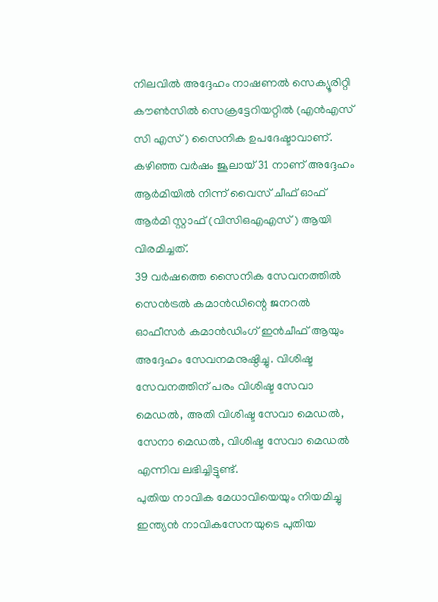നിലവിൽ അദ്ദേഹം നാഷണൽ സെക്യൂരിറ്റി കൗൺസിൽ സെക്രട്ടേറിയറ്റിൽ (എൻഎസ് സി എസ്) സൈനിക ഉപദേഷ്ടാവാണ്. കഴിഞ്ഞ വർഷം ജൂലായ് 31 നാണ് അദ്ദേഹം ആർമിയിൽ നിന്ന് വൈസ് ചീഫ് ഓഫ് ആർമി സ്റ്റാഫ് (വിസിഒഎഎസ്) ആയി വിരമിച്ചത്.
39 വർഷത്തെ സൈനിക സേവനത്തിൽ സെൻട്രൽ കമാൻഡിന്റെ ജനറൽ ഓഫീസർ കമാൻഡിംഗ് ഇൻചീഫ് ആയും അദ്ദേഹം സേവനമനുഷ്ഠിച്ചു. വിശിഷ്ട സേവനത്തിന് പരം വിശിഷ്ട സേവാ മെഡൽ, അതി വിശിഷ്ട സേവാ മെഡൽ, സേനാ മെഡൽ, വിശിഷ്ട സേവാ മെഡൽ എന്നിവ ലഭിച്ചിട്ടുണ്ട്.
പുതിയ നാവിക മേധാവിയെയും നിയമിച്ചു
ഇന്ത്യൻ നാവികസേനയുടെ പുതിയ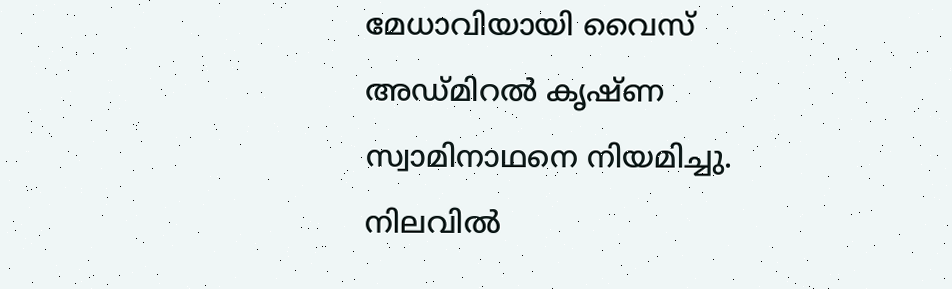മേധാവിയായി വൈസ് അഡ്മിറൽ കൃഷ്ണ സ്വാമിനാഥനെ നിയമിച്ചു. നിലവിൽ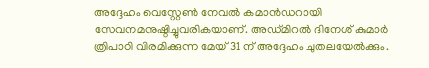അദ്ദേഹം വെസ്റ്റേൺ നേവൽ കമാൻഡറായി സേവനമനുഷ്ഠിച്ചുവരികയാണ്. അഡ്മിറൽ ദിനേശ് കുമാർ ത്രിപാഠി വിരമിക്കുന്ന മേയ് 31 ന് അദ്ദേഹം ചുതലയേൽക്കും.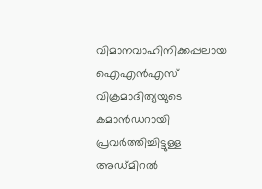വിമാനവാഹിനിക്കപ്പലായ ഐഎൻഎസ് വിക്രമാദിത്യയുടെ കമാൻഡറായി പ്രവർത്തിച്ചിട്ടുള്ള അഡ്മിറൽ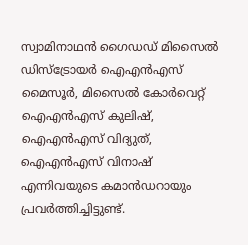സ്വാമിനാഥൻ ഗൈഡഡ് മിസൈൽ ഡിസ്ട്രോയർ ഐഎൻഎസ് മൈസൂർ, മിസൈൽ കോർവെറ്റ് ഐഎൻഎസ് കുലിഷ്, ഐഎൻഎസ് വിദ്യുത്, ഐഎൻഎസ് വിനാഷ് എന്നിവയുടെ കമാൻഡറായും പ്രവർത്തിച്ചിട്ടുണ്ട്.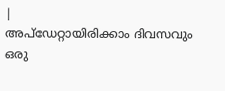|
അപ്ഡേറ്റായിരിക്കാം ദിവസവും
ഒരു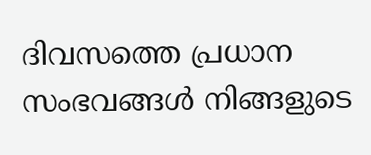ദിവസത്തെ പ്രധാന സംഭവങ്ങൾ നിങ്ങളുടെ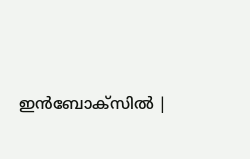ഇൻബോക്സിൽ |